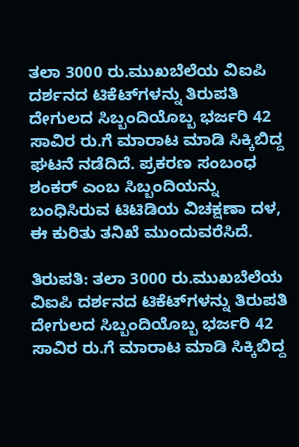ತಲಾ 3000 ರು.ಮುಖಬೆಲೆಯ ವಿಐಪಿ ದರ್ಶನದ ಟಿಕೆಟ್‌ಗಳನ್ನು ತಿರುಪತಿ ದೇಗುಲದ ಸಿಬ್ಬಂದಿಯೊಬ್ಬ ಭರ್ಜರಿ 42 ಸಾವಿರ ರು.ಗೆ ಮಾರಾಟ ಮಾಡಿ ಸಿಕ್ಕಿಬಿದ್ದ ಘಟನೆ ನಡೆದಿದೆ. ಪ್ರಕರಣ ಸಂಬಂಧ ಶಂಕರ್‌ ಎಂಬ ಸಿಬ್ಬಂದಿಯನ್ನು ಬಂಧಿಸಿರುವ ಟಿಟಿಡಿಯ ವಿಚಕ್ಷಣಾ ದಳ, ಈ ಕುರಿತು ತನಿಖೆ ಮುಂದುವರೆಸಿದೆ.

ತಿರುಪತಿ: ತಲಾ 3000 ರು.ಮುಖಬೆಲೆಯ ವಿಐಪಿ ದರ್ಶನದ ಟಿಕೆಟ್‌ಗಳನ್ನು ತಿರುಪತಿ ದೇಗುಲದ ಸಿಬ್ಬಂದಿಯೊಬ್ಬ ಭರ್ಜರಿ 42 ಸಾವಿರ ರು.ಗೆ ಮಾರಾಟ ಮಾಡಿ ಸಿಕ್ಕಿಬಿದ್ದ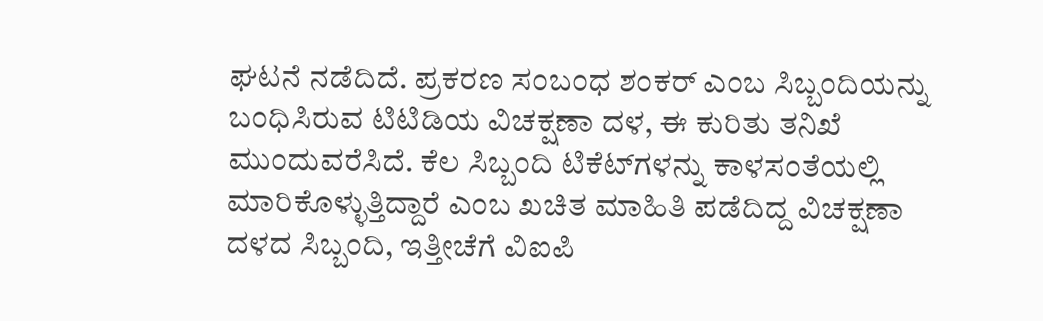ಘಟನೆ ನಡೆದಿದೆ. ಪ್ರಕರಣ ಸಂಬಂಧ ಶಂಕರ್‌ ಎಂಬ ಸಿಬ್ಬಂದಿಯನ್ನು ಬಂಧಿಸಿರುವ ಟಿಟಿಡಿಯ ವಿಚಕ್ಷಣಾ ದಳ, ಈ ಕುರಿತು ತನಿಖೆ ಮುಂದುವರೆಸಿದೆ. ಕೆಲ ಸಿಬ್ಬಂದಿ ಟಿಕೆಟ್‌ಗಳನ್ನು ಕಾಳಸಂತೆಯಲ್ಲಿ ಮಾರಿಕೊಳ್ಳುತ್ತಿದ್ದಾರೆ ಎಂಬ ಖಚಿತ ಮಾಹಿತಿ ಪಡೆದಿದ್ದ ವಿಚಕ್ಷಣಾ ದಳದ ಸಿಬ್ಬಂದಿ, ಇತ್ತೀಚೆಗೆ ವಿಐಪಿ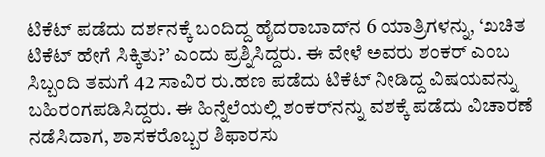ಟಿಕೆಟ್‌ ಪಡೆದು ದರ್ಶನಕ್ಕೆ ಬಂದಿದ್ದ ಹೈದರಾಬಾದ್‌ನ 6 ಯಾತ್ರಿಗಳನ್ನು, ‘ಖಚಿತ ಟಿಕೆಟ್‌ ಹೇಗೆ ಸಿಕ್ಕಿತು?’ ಎಂದು ಪ್ರಶ್ನಿಸಿದ್ದರು. ಈ ವೇಳೆ ಅವರು ಶಂಕರ್‌ ಎಂಬ ಸಿಬ್ಬಂದಿ ತಮಗೆ 42 ಸಾವಿರ ರು.ಹಣ ಪಡೆದು ಟಿಕೆಟ್‌ ನೀಡಿದ್ದ ವಿಷಯವನ್ನು ಬಹಿರಂಗಪಡಿಸಿದ್ದರು. ಈ ಹಿನ್ನೆಲೆಯಲ್ಲಿ ಶಂಕರ್‌ನನ್ನು ವಶಕ್ಕೆ ಪಡೆದು ವಿಚಾರಣೆ ನಡೆಸಿದಾಗ, ಶಾಸಕರೊಬ್ಬರ ಶಿಫಾರಸು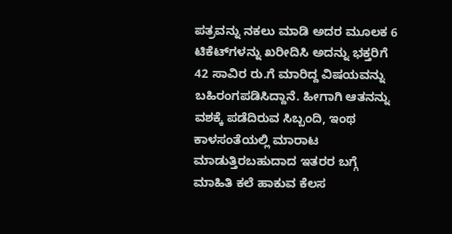ಪತ್ರವನ್ನು ನಕಲು ಮಾಡಿ ಅದರ ಮೂಲಕ 6 ಟಿಕೆಟ್‌ಗಳನ್ನು ಖರೀದಿಸಿ ಅದನ್ನು ಭಕ್ತರಿಗೆ 42 ಸಾವಿರ ರು.ಗೆ ಮಾರಿದ್ದ ವಿಷಯವನ್ನು ಬಹಿರಂಗಪಡಿಸಿದ್ದಾನೆ. ಹೀಗಾಗಿ ಆತನನ್ನು ವಶಕ್ಕೆ ಪಡೆದಿರುವ ಸಿಬ್ಬಂದಿ, ಇಂಥ ಕಾಳಸಂತೆಯಲ್ಲಿ ಮಾರಾಟ ಮಾಡುತ್ತಿರಬಹುದಾದ ಇತರರ ಬಗ್ಗೆ ಮಾಹಿತಿ ಕಲೆ ಹಾಕುವ ಕೆಲಸ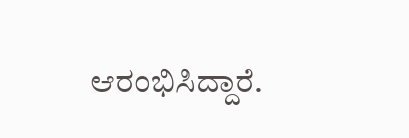ಆರಂಭಿಸಿದ್ದಾರೆ.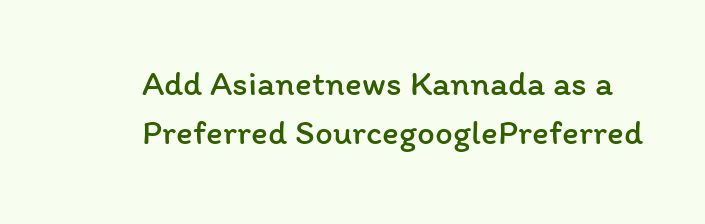Add Asianetnews Kannada as a Preferred SourcegooglePreferred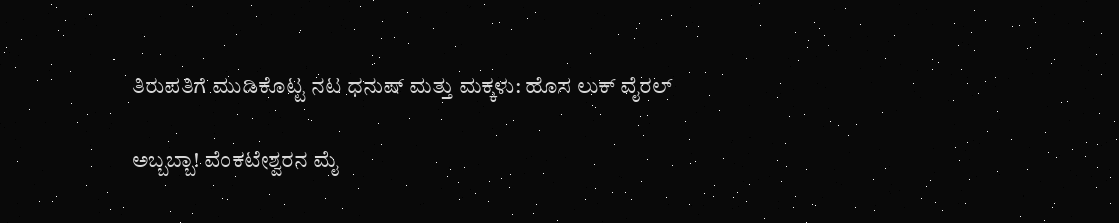ತಿರುಪತಿಗೆ ಮುಡಿಕೊಟ್ಟ ನಟ ಧನುಷ್ ಮತ್ತು ಮಕ್ಕಳು: ಹೊಸ ಲುಕ್ ವೈರಲ್

ಅಬ್ಬಬ್ಬಾ! ವೆಂಕಟೇಶ್ವರನ ಮೈ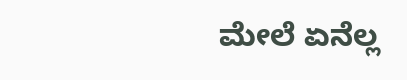ಮೇಲೆ ಏನೆಲ್ಲ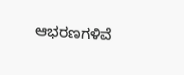ಆಭರಣಗಳಿವೆ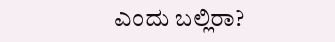ಎಂದು ಬಲ್ಲಿರಾ?